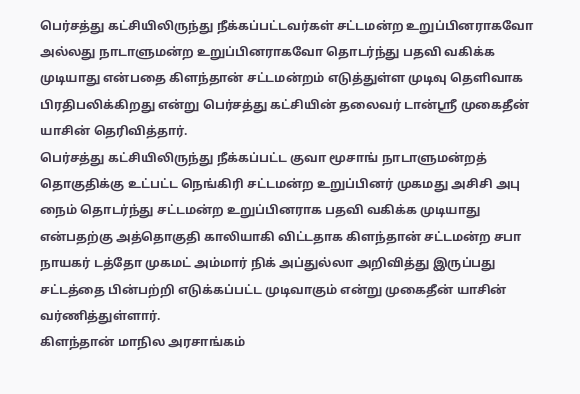பெர்சத்து கட்சியிலிருந்து நீக்கப்பட்டவர்கள் சட்டமன்ற உறுப்பினராகவோ அல்லது நாடாளுமன்ற உறுப்பினராகவோ தொடர்ந்து பதவி வகிக்க முடியாது என்பதை கிளந்தான் சட்டமன்றம் எடுத்துள்ள முடிவு தெளிவாக பிரதிபலிக்கிறது என்று பெர்சத்து கட்சியின் தலைவர் டான்ஸ்ரீ முகைதீன் யாசின் தெரிவித்தார்.
பெர்சத்து கட்சியிலிருந்து நீக்கப்பட்ட குவா மூசாங் நாடாளுமன்றத் தொகுதிக்கு உட்பட்ட நெங்கிரி சட்டமன்ற உறுப்பினர் முகமது அசிசி அபு நைம் தொடர்ந்து சட்டமன்ற உறுப்பினராக பதவி வகிக்க முடியாது என்பதற்கு அத்தொகுதி காலியாகி விட்டதாக கிளந்தான் சட்டமன்ற சபா நாயகர் டத்தோ முகமட் அம்மார் நிக் அப்துல்லா அறிவித்து இருப்பது சட்டத்தை பின்பற்றி எடுக்கப்பட்ட முடிவாகும் என்று முகைதீன் யாசின் வர்ணித்துள்ளார்.
கிளந்தான் மாநில அரசாங்கம்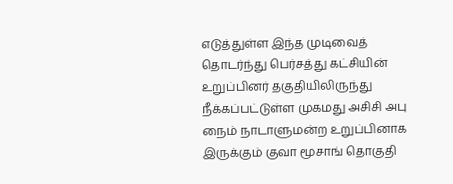எடுத்துள்ள இந்த முடிவைத் தொடர்ந்து பெர்சத்து கட்சியின் உறுப்பினர் தகுதியிலிருந்து நீக்கப்பட்டுள்ள முகமது அசிசி அபு நைம் நாடாளுமன்ற உறுப்பினாக இருக்கும் குவா மூசாங் தொகுதி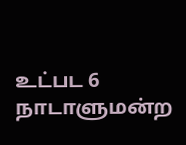உட்பட 6 நாடாளுமன்ற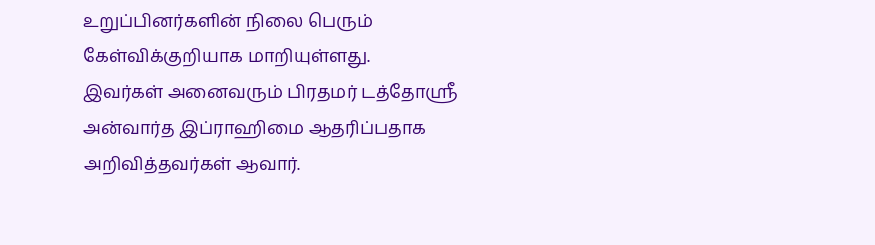உறுப்பினர்களின் நிலை பெரும் கேள்விக்குறியாக மாறியுள்ளது.
இவர்கள் அனைவரும் பிரதமர் டத்தோஸ்ரீ அன்வார்த இப்ராஹிமை ஆதரிப்பதாக அறிவித்தவர்கள் ஆவார்.